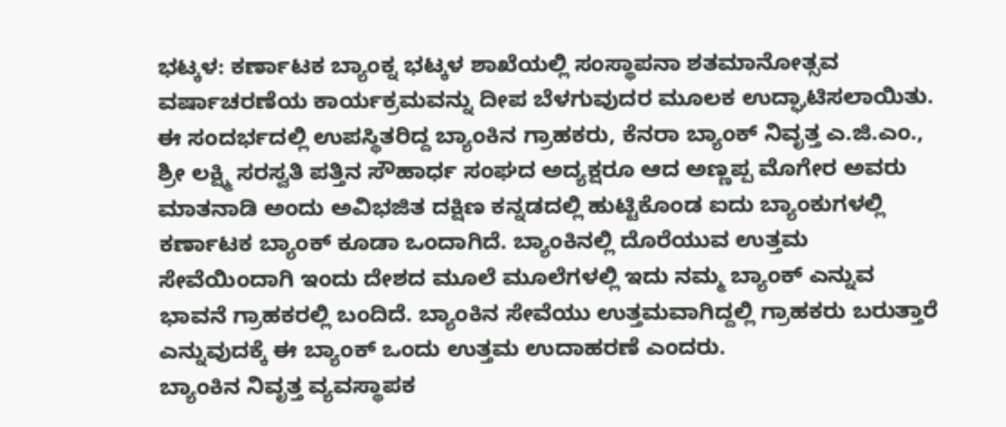ಭಟ್ಕಳ: ಕರ್ಣಾಟಕ ಬ್ಯಾಂಕ್ನ ಭಟ್ಕಳ ಶಾಖೆಯಲ್ಲಿ ಸಂಸ್ಥಾಪನಾ ಶತಮಾನೋತ್ಸವ ವರ್ಷಾಚರಣೆಯ ಕಾರ್ಯಕ್ರಮವನ್ನು ದೀಪ ಬೆಳಗುವುದರ ಮೂಲಕ ಉದ್ಘಾಟಿಸಲಾಯಿತು.
ಈ ಸಂದರ್ಭದಲ್ಲಿ ಉಪಸ್ಥಿತರಿದ್ದ ಬ್ಯಾಂಕಿನ ಗ್ರಾಹಕರು, ಕೆನರಾ ಬ್ಯಾಂಕ್ ನಿವೃತ್ತ ಎ.ಜಿ.ಎಂ., ಶ್ರೀ ಲಕ್ಷ್ಮಿ ಸರಸ್ವತಿ ಪತ್ತಿನ ಸೌಹಾರ್ಧ ಸಂಘದ ಅದ್ಯಕ್ಷರೂ ಆದ ಅಣ್ಣಪ್ಪ ಮೊಗೇರ ಅವರು ಮಾತನಾಡಿ ಅಂದು ಅವಿಭಜಿತ ದಕ್ಷಿಣ ಕನ್ನಡದಲ್ಲಿ ಹುಟ್ಟಿಕೊಂಡ ಐದು ಬ್ಯಾಂಕುಗಳಲ್ಲಿ ಕರ್ಣಾಟಕ ಬ್ಯಾಂಕ್ ಕೂಡಾ ಒಂದಾಗಿದೆ. ಬ್ಯಾಂಕಿನಲ್ಲಿ ದೊರೆಯುವ ಉತ್ತಮ ಸೇವೆಯಿಂದಾಗಿ ಇಂದು ದೇಶದ ಮೂಲೆ ಮೂಲೆಗಳಲ್ಲಿ ಇದು ನಮ್ಮ ಬ್ಯಾಂಕ್ ಎನ್ನುವ ಭಾವನೆ ಗ್ರಾಹಕರಲ್ಲಿ ಬಂದಿದೆ. ಬ್ಯಾಂಕಿನ ಸೇವೆಯು ಉತ್ತಮವಾಗಿದ್ದಲ್ಲಿ ಗ್ರಾಹಕರು ಬರುತ್ತಾರೆ ಎನ್ನುವುದಕ್ಕೆ ಈ ಬ್ಯಾಂಕ್ ಒಂದು ಉತ್ತಮ ಉದಾಹರಣೆ ಎಂದರು.
ಬ್ಯಾಂಕಿನ ನಿವೃತ್ತ ವ್ಯವಸ್ಥಾಪಕ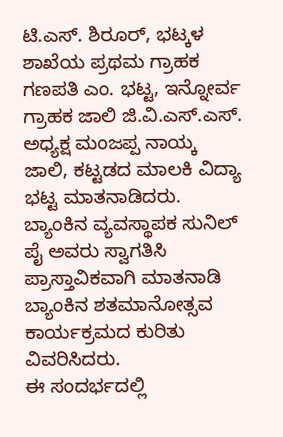ಟಿ.ಎಸ್. ಶಿರೂರ್, ಭಟ್ಕಳ ಶಾಖೆಯ ಪ್ರಥಮ ಗ್ರಾಹಕ ಗಣಪತಿ ಎಂ. ಭಟ್ಟ, ಇನ್ನೋರ್ವ ಗ್ರಾಹಕ ಜಾಲಿ ಜಿ.ವಿ.ಎಸ್.ಎಸ್. ಅಧ್ಯಕ್ಷ ಮಂಜಪ್ಪ ನಾಯ್ಕ ಜಾಲಿ, ಕಟ್ಟಡದ ಮಾಲಕಿ ವಿದ್ಯಾ ಭಟ್ಟ ಮಾತನಾಡಿದರು.
ಬ್ಯಾಂಕಿನ ವ್ಯವಸ್ಥಾಪಕ ಸುನಿಲ್ ಪೈ ಅವರು ಸ್ವಾಗತಿಸಿ ಪ್ರಾಸ್ತಾವಿಕವಾಗಿ ಮಾತನಾಡಿ ಬ್ಯಾಂಕಿನ ಶತಮಾನೋತ್ಸವ ಕಾರ್ಯಕ್ರಮದ ಕುರಿತು ವಿವರಿಸಿದರು.
ಈ ಸಂದರ್ಭದಲ್ಲಿ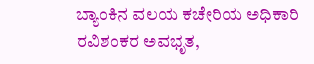ಬ್ಯಾಂಕಿನ ವಲಯ ಕಚೇರಿಯ ಅಧಿಕಾರಿ ರವಿಶಂಕರ ಅವಭೃತ,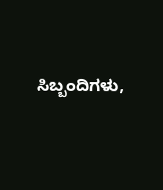ಸಿಬ್ಬಂದಿಗಳು,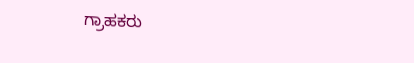ಗ್ರಾಹಕರು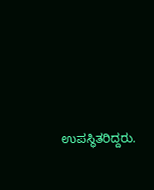ಉಪಸ್ಥಿತರಿದ್ದರು.